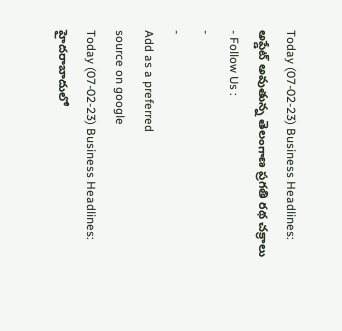Today (07-02-23) Business Headlines: అప్డేట్ అవుతున్న తెలంగాణ ప్రగతి రథ చక్రాలు
- Follow Us :
-
-
Add as a preferred
source on google
Today (07-02-23) Business Headlines:
హైదరాబాదులో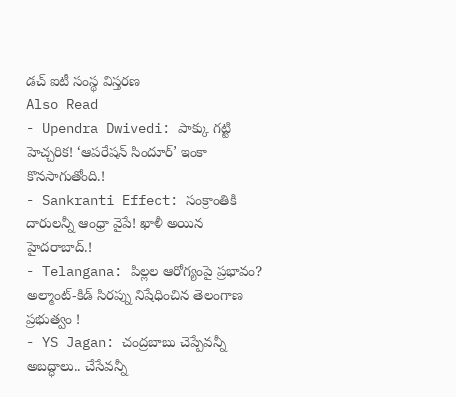డచ్ ఐటీ సంస్థ విస్తరణ
Also Read
- Upendra Dwivedi: పాక్కు గట్టి హెచ్చరిక! ‘ఆపరేషన్ సిందూర్’ ఇంకా కొనసాగుతోంది.!
- Sankranti Effect: సంక్రాంతికి దారులన్నీ ఆంధ్రా వైపే! ఖాళీ అయిన హైదరాబాద్.!
- Telangana: పిల్లల ఆరోగ్యంపై ప్రభావం? అల్మాంట్-కిడ్ సిరప్ను నిషేధించిన తెలంగాణ ప్రభుత్వం !
- YS Jagan: చంద్రబాబు చెప్పేవన్నీ అబద్ధాలు.. చేసేవన్నీ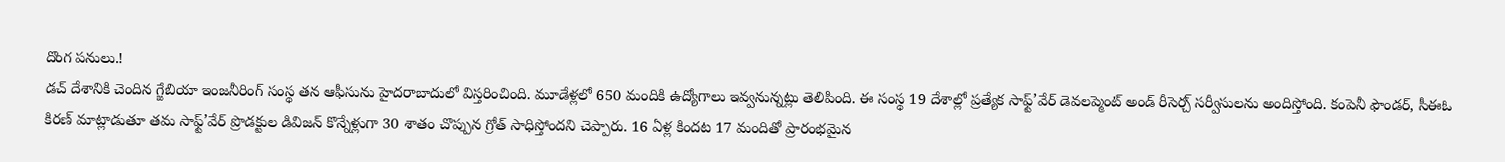దొంగ పనులు.!
డచ్ దేశానికి చెందిన గ్జేబియా ఇంజనీరింగ్ సంస్థ తన ఆఫీసును హైదరాబాదులో విస్తరించింది. మూడేళ్లలో 650 మందికి ఉద్యోగాలు ఇవ్వనున్నట్లు తెలిపింది. ఈ సంస్థ 19 దేశాల్లో ప్రత్యేక సాఫ్ట్’వేర్ డెవలప్మెంట్ అండ్ రీసెర్చ్ సర్వీసులను అందిస్తోంది. కంపెనీ ఫౌండర్, సీఈఓ కిరణ్ మాట్లాడుతూ తమ సాఫ్ట్’వేర్ ప్రొడక్టుల డివిజన్ కొన్నేళ్లుగా 30 శాతం చొప్పున గ్రోత్ సాధిస్తోందని చెప్పారు. 16 ఏళ్ల కిందట 17 మందితో ప్రారంభమైన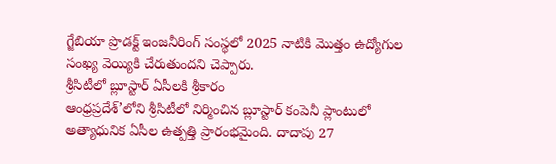గ్జేబియా ప్రొడక్ట్ ఇంజనీరింగ్ సంస్థలో 2025 నాటికి మొత్తం ఉద్యోగుల సంఖ్య వెయ్యికి చేరుతుందని చెప్పారు.
శ్రీసిటీలో బ్లూస్టార్ ఏసీలకి శ్రీకారం
ఆంధ్రప్రదేశ్’లోని శ్రీసిటీలో నిర్మించిన బ్లూస్టార్ కంపెనీ ప్లాంటులో అత్యాధునిక ఏసీల ఉత్పత్తి ప్రారంభమైంది. దాదాపు 27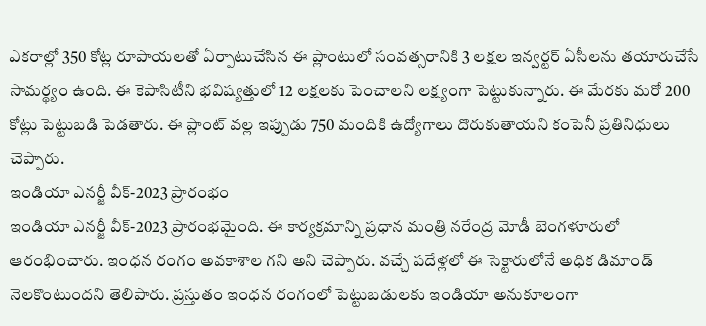ఎకరాల్లో 350 కోట్ల రూపాయలతో ఏర్పాటుచేసిన ఈ ప్లాంటులో సంవత్సరానికి 3 లక్షల ఇన్వర్టర్ ఏసీలను తయారుచేసే సామర్థ్యం ఉంది. ఈ కెపాసిటీని భవిష్యత్తులో 12 లక్షలకు పెంచాలని లక్ష్యంగా పెట్టుకున్నారు. ఈ మేరకు మరో 200 కోట్లు పెట్టుబడి పెడతారు. ఈ ప్లాంట్ వల్ల ఇప్పుడు 750 మందికి ఉద్యోగాలు దొరుకుతాయని కంపెనీ ప్రతినిధులు చెప్పారు.
ఇండియా ఎనర్జీ వీక్-2023 ప్రారంభం
ఇండియా ఎనర్జీ వీక్-2023 ప్రారంభమైంది. ఈ కార్యక్రమాన్ని ప్రధాన మంత్రి నరేంద్ర మోడీ బెంగళూరులో ఆరంభించారు. ఇంధన రంగం అవకాశాల గని అని చెప్పారు. వచ్చే పదేళ్లలో ఈ సెక్టారులోనే అధిక డిమాండ్ నెలకొంటుందని తెలిపారు. ప్రస్తుతం ఇంధన రంగంలో పెట్టుబడులకు ఇండియా అనుకూలంగా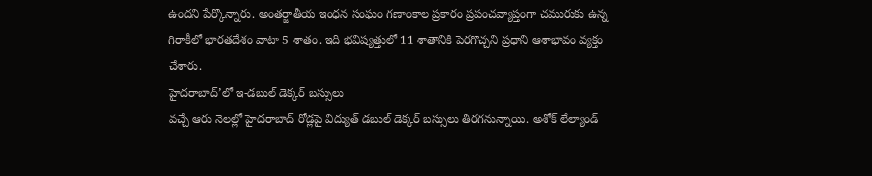ఉందని పేర్కొన్నారు. అంతర్జాతీయ ఇంధన సంఘం గణాంకాల ప్రకారం ప్రపంచవ్యాప్తంగా చమురుకు ఉన్న గిరాకీలో భారతదేశం వాటా 5 శాతం. ఇది భవిష్యత్తులో 11 శాతానికి పెరగొచ్చని ప్రధాని ఆశాభావం వ్యక్తం చేశారు.
హైదరాబాద్’లో ఇ-డబుల్ డెక్కర్ బస్సులు
వచ్చే ఆరు నెలల్లో హైదరాబాద్ రోడ్లపై విద్యుత్ డబుల్ డెక్కర్ బస్సులు తిరగనున్నాయి. అశోక్ లేల్యాండ్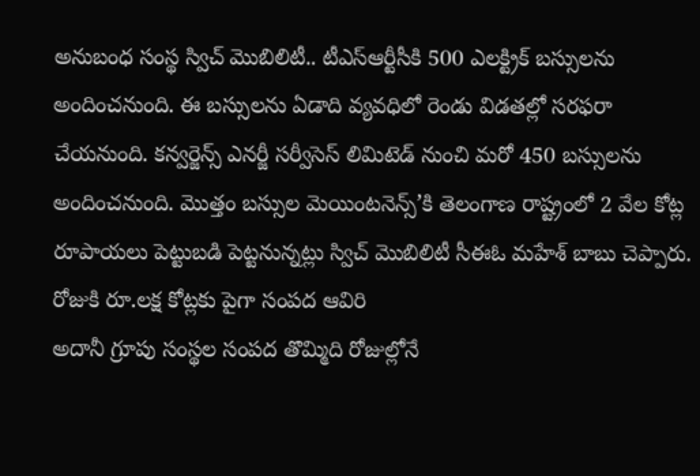అనుబంధ సంస్థ స్విచ్ మొబిలిటీ.. టీఎస్ఆర్టీసీకి 500 ఎలక్ట్రిక్ బస్సులను అందించనుంది. ఈ బస్సులను ఏడాది వ్యవధిలో రెండు విడతల్లో సరఫరా చేయనుంది. కన్వర్జెన్స్ ఎనర్జీ సర్వీసెస్ లిమిటెడ్ నుంచి మరో 450 బస్సులను అందించనుంది. మొత్తం బస్సుల మెయింటనెన్స్’కి తెలంగాణ రాష్ట్రంలో 2 వేల కోట్ల రూపాయలు పెట్టుబడి పెట్టనున్నట్లు స్విచ్ మొబిలిటీ సీఈఓ మహేశ్ బాబు చెప్పారు.
రోజుకి రూ.లక్ష కోట్లకు పైగా సంపద ఆవిరి
అదానీ గ్రూపు సంస్థల సంపద తొమ్మిది రోజుల్లోనే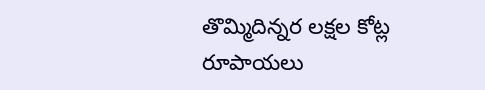తొమ్మిదిన్నర లక్షల కోట్ల రూపాయలు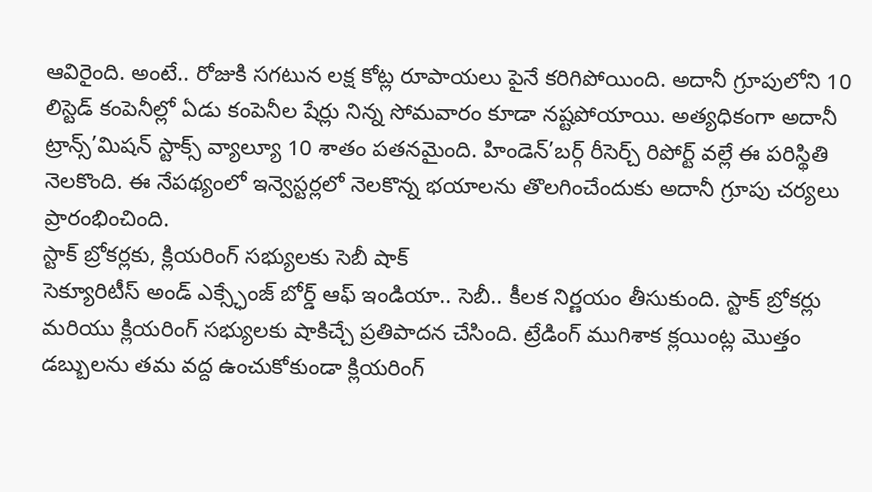ఆవిరైంది. అంటే.. రోజుకి సగటున లక్ష కోట్ల రూపాయలు పైనే కరిగిపోయింది. అదానీ గ్రూపులోని 10 లిస్టెడ్ కంపెనీల్లో ఏడు కంపెనీల షేర్లు నిన్న సోమవారం కూడా నష్టపోయాయి. అత్యధికంగా అదానీ ట్రాన్స్’మిషన్ స్టాక్స్ వ్యాల్యూ 10 శాతం పతనమైంది. హిండెన్’బర్గ్ రీసెర్చ్ రిపోర్ట్ వల్లే ఈ పరిస్థితి నెలకొంది. ఈ నేపథ్యంలో ఇన్వెస్టర్లలో నెలకొన్న భయాలను తొలగించేందుకు అదానీ గ్రూపు చర్యలు ప్రారంభించింది.
స్టాక్ బ్రోకర్లకు, క్లియరింగ్ సభ్యులకు సెబీ షాక్
సెక్యూరిటీస్ అండ్ ఎక్స్ఛేంజ్ బోర్డ్ ఆఫ్ ఇండియా.. సెబీ.. కీలక నిర్ణయం తీసుకుంది. స్టాక్ బ్రోకర్లు మరియు క్లియరింగ్ సభ్యులకు షాకిచ్చే ప్రతిపాదన చేసింది. ట్రేడింగ్ ముగిశాక క్లయింట్ల మొత్తం డబ్బులను తమ వద్ద ఉంచుకోకుండా క్లియరింగ్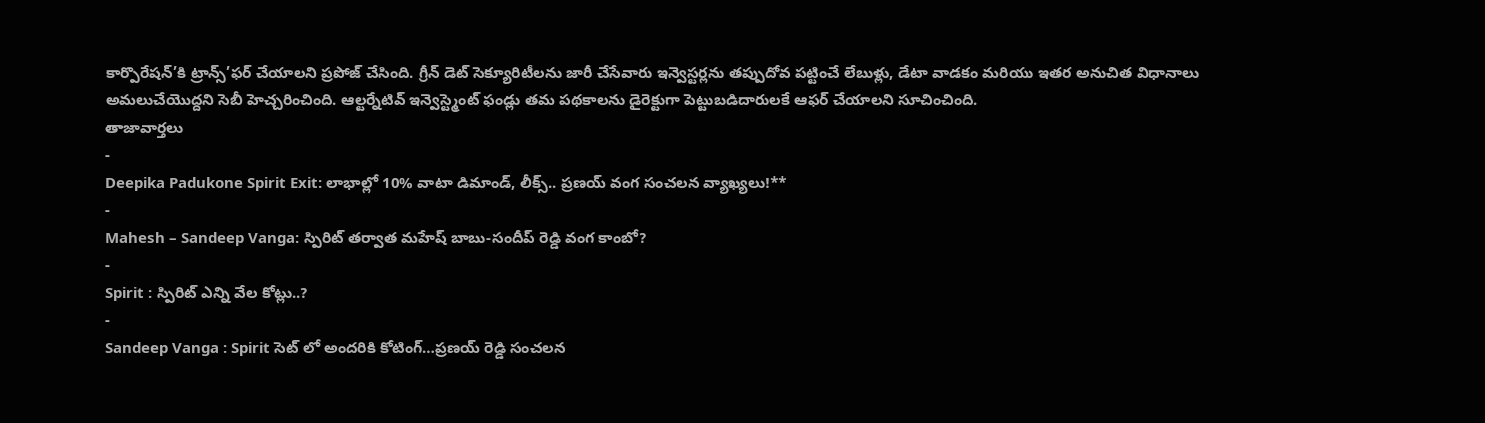కార్పొరేషన్’కి ట్రాన్స్’ఫర్ చేయాలని ప్రపోజ్ చేసింది. గ్రీన్ డెట్ సెక్యూరిటీలను జారీ చేసేవారు ఇన్వెస్టర్లను తప్పుదోవ పట్టించే లేబుళ్లు, డేటా వాడకం మరియు ఇతర అనుచిత విధానాలు అమలుచేయొద్దని సెబీ హెచ్చరించింది. ఆల్టర్నేటివ్ ఇన్వెస్ట్మెంట్ ఫండ్లు తమ పథకాలను డైరెక్టుగా పెట్టుబడిదారులకే ఆఫర్ చేయాలని సూచించింది.
తాజావార్తలు
-
Deepika Padukone Spirit Exit: లాభాల్లో 10% వాటా డిమాండ్, లీక్స్.. ప్రణయ్ వంగ సంచలన వ్యాఖ్యలు!**
-
Mahesh – Sandeep Vanga: స్పిరిట్ తర్వాత మహేష్ బాబు-సందీప్ రెడ్డి వంగ కాంబో?
-
Spirit : స్పిరిట్ ఎన్ని వేల కోట్లు..?
-
Sandeep Vanga : Spirit సెట్ లో అందరికి కోటింగ్…ప్రణయ్ రెడ్డి సంచలన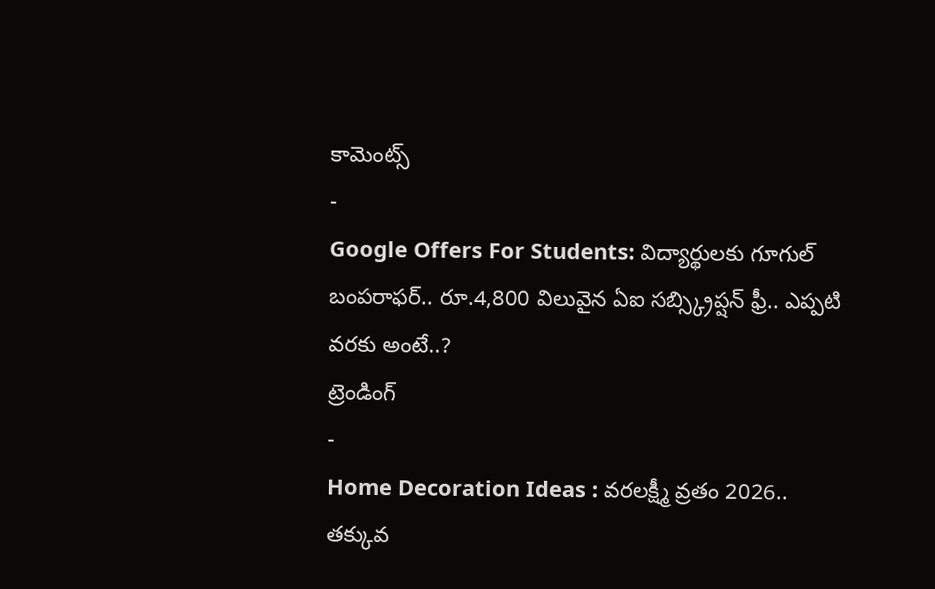కామెంట్స్
-
Google Offers For Students: విద్యార్థులకు గూగుల్ బంపరాఫర్.. రూ.4,800 విలువైన ఏఐ సబ్స్క్రిప్షన్ ఫ్రీ.. ఎప్పటి వరకు అంటే..?
ట్రెండింగ్
-
Home Decoration Ideas : వరలక్ష్మీ వ్రతం 2026.. తక్కువ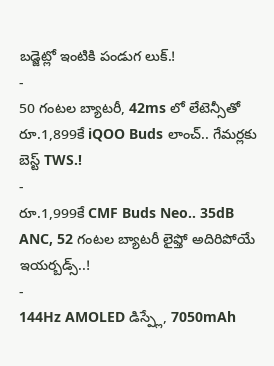బడ్జెట్లో ఇంటికి పండుగ లుక్.!
-
50 గంటల బ్యాటరీ, 42ms లో లేటెన్సీతో రూ.1,899కే iQOO Buds లాంచ్.. గేమర్లకు బెస్ట్ TWS.!
-
రూ.1,999కే CMF Buds Neo.. 35dB ANC, 52 గంటల బ్యాటరీ లైఫ్తో అదిరిపోయే ఇయర్బడ్స్..!
-
144Hz AMOLED డిస్ప్లే, 7050mAh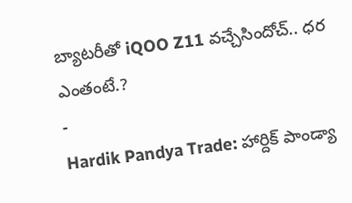బ్యాటరీతో iQOO Z11 వచ్చేసిందోచ్.. ధర ఎంతంటే.?
-
Hardik Pandya Trade: హార్దిక్ పాండ్యా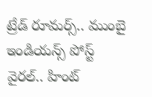ట్రేడ్ రూమర్స్.. ముంబై ఇండియన్స్ పోస్ట్ వైరల్.. హింట్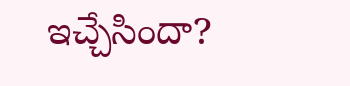ఇచ్చేసిందా?